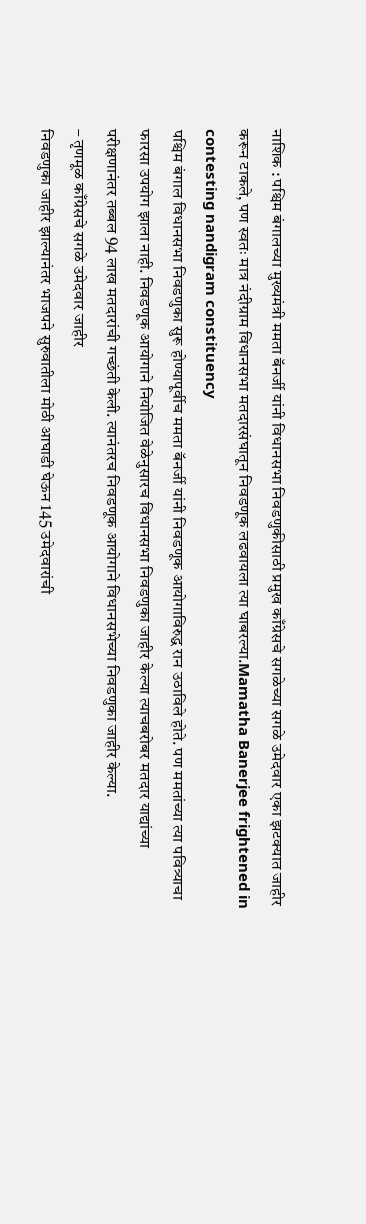नाशिक : पश्चिम बंगालच्या मुख्यमंत्री ममता बॅनर्जी यांनी विधानसभा निवडणुकीसाठी प्रमुख काँग्रेसचे सगळेच्या सगळे उमेदवार एका झटक्यात जाहीर करून टाकले, पण स्वतः मात्र नंदीग्राम विधानसभा मतदारसंघातून निवडणूक लढवायला त्या घाबरल्या.Mamatha Banerjee frightened in contesting nandigram constituency
पश्चिम बंगाल विधानसभा निवडणुका सुरू होण्यापूर्वीच ममता बॅनर्जी यांनी निवडणूक आयोगाविरुद्ध रान उठाविले होते. पण ममतांच्या त्या पवित्र्याचा फारसा उपयोग झाला नाही. निवडणूक आयोगाने नियोजित वेळेनुसारच विधानसभा निवडणुका जाहीर केल्या त्याचबरोबर मतदार याद्यांच्या परीक्षणानंतर तब्बल 94 लाख मतदारांची गच्छंती केली. त्यानंतरच निवडणूक आयोगाने विधानसभेच्या निवडणुका जाहीर केल्या.
– तृणमूळ काँग्रेसचे सगळे उमेदवार जाहीर
निवडणुका जाहीर झाल्यानंतर भाजपने सुरुवातीला मोठी आघाडी घेऊन 145 उमेदवारांची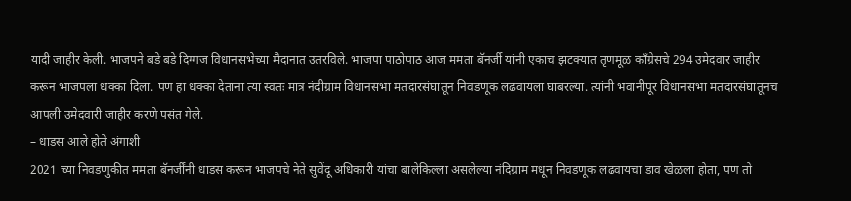यादी जाहीर केली. भाजपने बडे बडे दिग्गज विधानसभेच्या मैदानात उतरविले. भाजपा पाठोपाठ आज ममता बॅनर्जी यांनी एकाच झटक्यात तृणमूळ काँग्रेसचे 294 उमेदवार जाहीर करून भाजपला धक्का दिला. पण हा धक्का देताना त्या स्वतः मात्र नंदीग्राम विधानसभा मतदारसंघातून निवडणूक लढवायला घाबरल्या. त्यांनी भवानीपूर विधानसभा मतदारसंघातूनच आपली उमेदवारी जाहीर करणे पसंत गेले.
– धाडस आले होते अंगाशी
2021 च्या निवडणुकीत ममता बॅनर्जींनी धाडस करून भाजपचे नेते सुवेंदू अधिकारी यांचा बालेकिल्ला असलेल्या नंदिग्राम मधून निवडणूक लढवायचा डाव खेळला होता, पण तो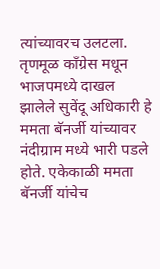त्यांच्यावरच उलटला. तृणमूळ काँग्रेस मधून भाजपमध्ये दाखल झालेले सुवेंदू अधिकारी हे ममता बॅनर्जी यांच्यावर नंदीग्राम मध्ये भारी पडले होते. एकेकाळी ममता बॅनर्जी यांचेच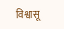विश्वासू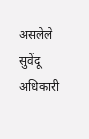असलेले सुवेंदू अधिकारी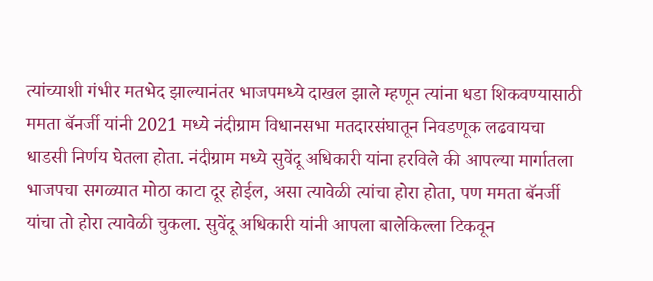त्यांच्याशी गंभीर मतभेद झाल्यानंतर भाजपमध्ये दाखल झाले म्हणून त्यांना धडा शिकवण्यासाठी ममता बॅनर्जी यांनी 2021 मध्ये नंदीग्राम विधानसभा मतदारसंघातून निवडणूक लढवायचा धाडसी निर्णय घेतला होता. नंदीग्राम मध्ये सुवेंदू अधिकारी यांना हरविले की आपल्या मार्गातला भाजपचा सगळ्यात मोठा काटा दूर होईल, असा त्यावेळी त्यांचा होरा होता, पण ममता बॅनर्जी यांचा तो होरा त्यावेळी चुकला. सुवेंदू अधिकारी यांनी आपला बालेकिल्ला टिकवून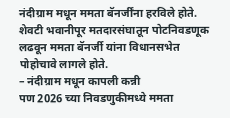नंदीग्राम मधून ममता बॅनर्जींना हरविले होते. शेवटी भवानीपूर मतदारसंघातून पोटनिवडणूक लढवून ममता बॅनर्जी यांना विधानसभेत पोहोचावे लागले होते.
– नंदीग्राम मधून कापली कन्नी
पण 2026 च्या निवडणुकीमध्ये ममता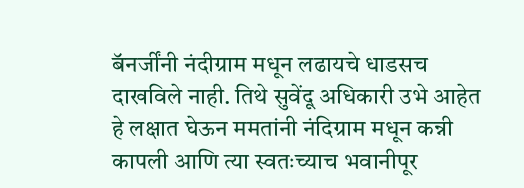बॅनर्जींनी नंदीग्राम मधून लढायचे धाडसच दाखविले नाही. तिथे सुवेंदू अधिकारी उभे आहेत हे लक्षात घेऊन ममतांनी नंदिग्राम मधून कन्नी कापली आणि त्या स्वतःच्याच भवानीपूर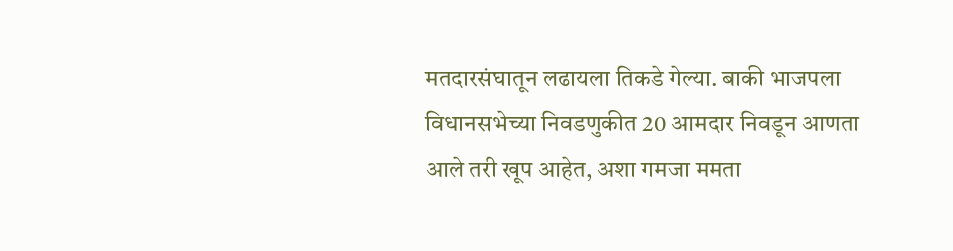मतदारसंघातून लढायला तिकडे गेल्या. बाकी भाजपला विधानसभेच्या निवडणुकीत 20 आमदार निवडून आणता आले तरी खूप आहेत, अशा गमजा ममता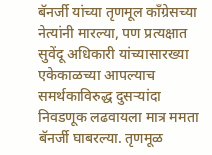बॅनर्जी यांच्या तृणमूल काँग्रेसच्या नेत्यांनी मारल्या, पण प्रत्यक्षात सुवेंदू अधिकारी यांच्यासारख्या एकेकाळच्या आपल्याच समर्थकाविरुद्ध दुसऱ्यांदा निवडणूक लढवायला मात्र ममता बॅनर्जी घाबरल्या. तृणमूळ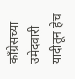काँग्रेसच्या उमेदवारी यादीतून हेच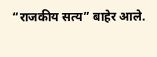“राजकीय सत्य” बाहेर आले.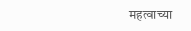महत्वाच्या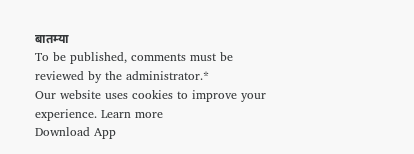बातम्या
To be published, comments must be reviewed by the administrator.*
Our website uses cookies to improve your experience. Learn more
Download App